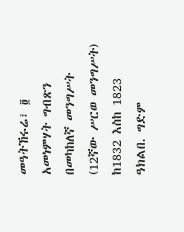መዓትኸሩሬ፣ ፬ አመነምሃት ግብጽን በመካከለኛ መንግሥት (12ኛው ሥርወ መንግሥት) ከ1832 እስከ 1823 ዓክልበ. ግድም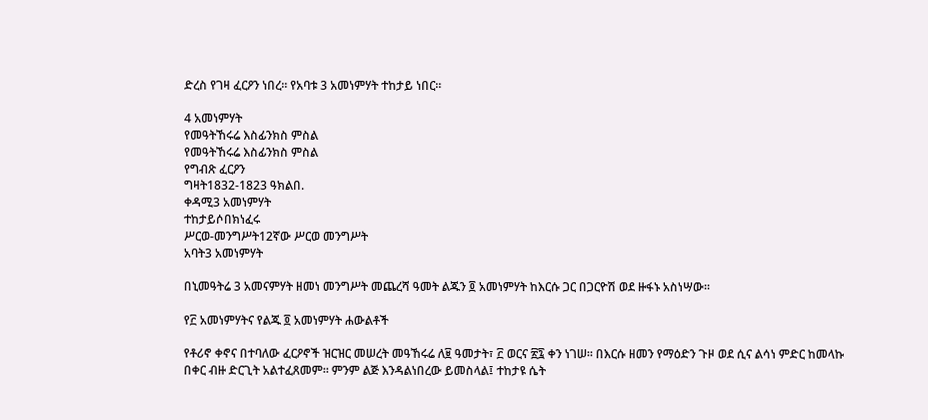ድረስ የገዛ ፈርዖን ነበረ። የአባቱ 3 አመነምሃት ተከታይ ነበር።

4 አመነምሃት
የመዓትኸሩሬ እስፊንክስ ምስል
የመዓትኸሩሬ እስፊንክስ ምስል
የግብጽ ፈርዖን
ግዛት1832-1823 ዓክልበ.
ቀዳሚ3 አመነምሃት
ተከታይሶበክነፈሩ
ሥርወ-መንግሥት12ኛው ሥርወ መንግሥት
አባት3 አመነምሃት

በኒመዓትሬ 3 አመናምሃት ዘመነ መንግሥት መጨረሻ ዓመት ልጁን ፬ አመነምሃት ከእርሱ ጋር በጋርዮሽ ወደ ዙፋኑ አስነሣው።

የ፫ አመነምሃትና የልጁ ፬ አመነምሃት ሐውልቶች

የቶሪኖ ቀኖና በተባለው ፈርዖኖች ዝርዝር መሠረት መዓኸሩሬ ለ፱ ዓመታት፣ ፫ ወርና ፳፯ ቀን ነገሠ። በእርሱ ዘመን የማዕድን ጉዞ ወደ ሲና ልሳነ ምድር ከመላኩ በቀር ብዙ ድርጊት አልተፈጸመም። ምንም ልጅ እንዳልነበረው ይመስላል፤ ተከታዩ ሴት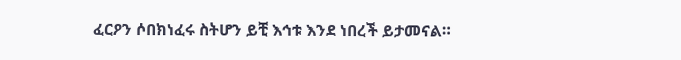ፈርዖን ሶበክነፈሩ ስትሆን ይቺ እኅቱ እንደ ነበረች ይታመናል።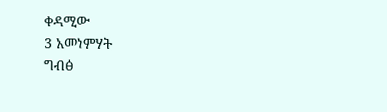ቀዳሚው
3 አመነምሃት
ግብፅ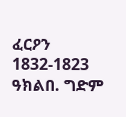ፈርዖን
1832-1823 ዓክልበ. ግድም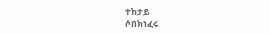ተከታይ
ሶበክነፈሩ